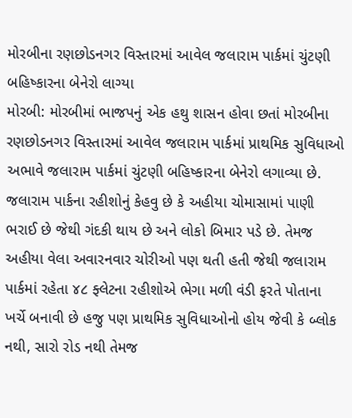મોરબીના રણછોડનગર વિસ્તારમાં આવેલ જલારામ પાર્કમાં ચુંટણી બહિષ્કારના બેનેરો લાગ્યા
મોરબી: મોરબીમાં ભાજપનું એક હથુ શાસન હોવા છતાં મોરબીના રણછોડનગર વિસ્તારમાં આવેલ જલારામ પાર્કમાં પ્રાથમિક સુવિધાઓ અભાવે જલારામ પાર્કમાં ચુંટણી બહિષ્કારના બેનેરો લગાવ્યા છે.
જલારામ પાર્કના રહીશોનું કેહવુ છે કે અહીયા ચોમાસામાં પાણી ભરાઈ છે જેથી ગંદકી થાય છે અને લોકો બિમાર પડે છે. તેમજ અહીયા વેલા અવારનવાર ચોરીઓ પણ થતી હતી જેથી જલારામ પાર્કમાં રહેતા ૪૮ ફ્લેટના રહીશોએ ભેગા મળી વંડી ફરતે પોતાના ખર્ચે બનાવી છે હજુ પણ પ્રાથમિક સુવિધાઓનો હોય જેવી કે બ્લોક નથી, સારો રોડ નથી તેમજ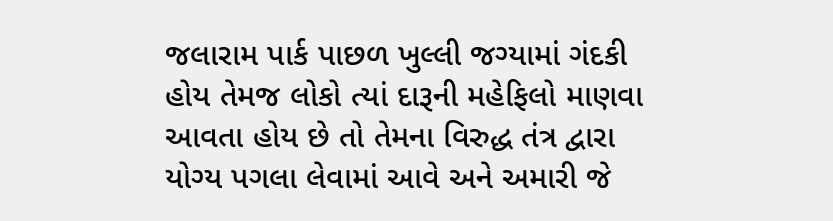જલારામ પાર્ક પાછળ ખુલ્લી જગ્યામાં ગંદકી હોય તેમજ લોકો ત્યાં દારૂની મહેફિલો માણવા આવતા હોય છે તો તેમના વિરુદ્ધ તંત્ર દ્વારા યોગ્ય પગલા લેવામાં આવે અને અમારી જે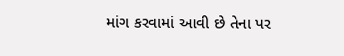માંગ કરવામાં આવી છે તેના પર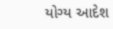યોગ્ય આદેશ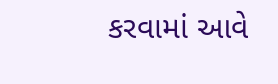કરવામાં આવે